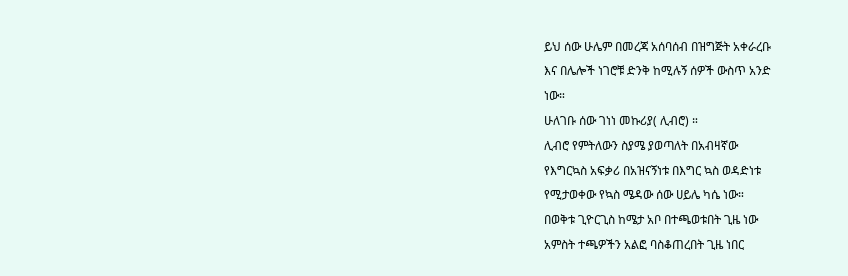ይህ ሰው ሁሌም በመረጃ አሰባሰብ በዝግጅት አቀራረቡ
እና በሌሎች ነገሮቹ ድንቅ ከሚሉኝ ሰዎች ውስጥ አንድ
ነው።
ሁለገቡ ሰው ገነነ መኩሪያ( ሊብሮ) ።
ሊብሮ የምትለውን ስያሜ ያወጣለት በአብዛኛው
የእግርኳስ አፍቃሪ በአዝናኝነቱ በእግር ኳስ ወዳድነቱ
የሚታወቀው የኳስ ሜዳው ሰው ሀይሌ ካሴ ነው።
በወቅቱ ጊዮርጊስ ከሜታ አቦ በተጫወቱበት ጊዜ ነው
አምስት ተጫዎችን አልፎ ባስቆጠረበት ጊዜ ነበር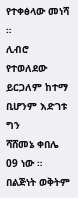የተቀፅላው መነሻ ።
ሊብሮ የተወለደው ይርጋለም ከተማ ቢሆንም እድገቱ ግን
ሻሸመኔ ቀበሌ 09 ነው ።
በልጅነት ወቅትም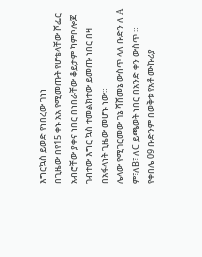እግርኳስ ይወድ የነበረው ገነነ
በጊዜው በየ15 ቀኑ አአ የሚመጡት የሆቴላቸው ሾፌር
አብሮቸው ያቀና ነበር በነበራቸው ቆይታም ካምቦሎጆ
ገብተው እግር ኳስ ተመልክተው ይመጡ ነበር በዛ
በአፋላነት ጊዜው መሆኑ ነው።
ሌላው የሚገርመው ገኔ ሻሸመኔ ውስጥ ላለ ቡድን ለ A
ም፣ለB፣ ለC ይጫወት ነበር በአንድ ቀን ውስጥ ።
የቀበሌ 09 ቡድንም በወቅቱ የአቶ ሙኩሪያ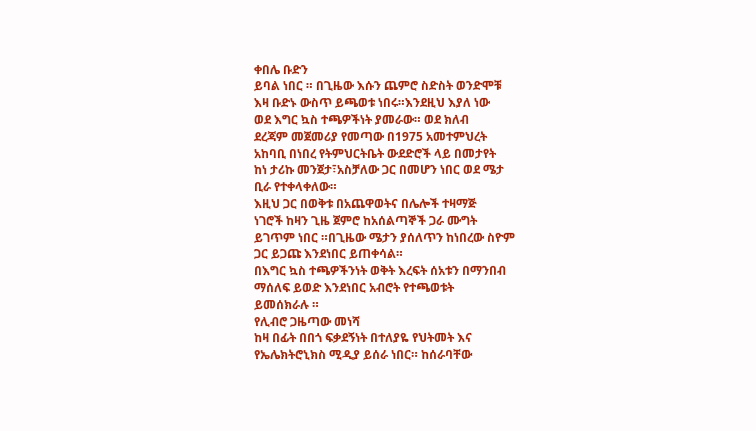ቀበሌ ቡድን
ይባል ነበር ። በጊዜው እሱን ጨምሮ ስድስት ወንድሞቹ
እዛ ቡድኑ ውስጥ ይጫወቱ ነበሩ።እንደዚህ እያለ ነው
ወደ እግር ኳስ ተጫዎችነት ያመራው። ወደ ክለብ
ደረጃም መጀመሪያ የመጣው በ1975 አመተምህረት
አከባቢ በነበረ የትምህርትቤት ውደድሮች ላይ በመታየት
ከነ ታሪኩ መንጀታ፣አስቻለው ጋር በመሆን ነበር ወደ ሜታ
ቢራ የተቀላቀለው።
እዚህ ጋር በወቅቱ በአጨዋወትና በሌሎች ተዛማጅ
ነገሮች ከዛን ጊዜ ጀምሮ ከአሰልጣኞች ጋራ ሙግት
ይገጥም ነበር ።በጊዜው ሜታን ያሰለጥን ከነበረው ስዮም
ጋር ይጋጩ እንደነበር ይጠቀሳል።
በእግር ኳስ ተጫዎችንነት ወቅት እረፍት ሰአቱን በማንበብ
ማሰለፍ ይወድ እንደነበር አብሮት የተጫወቱት
ይመሰክራሉ ።
የሊብሮ ጋዜጣው መነሻ
ከዛ በፊት በበጎ ፍቃደኝነት በተለያዬ የህትመት እና
የኤሌክትሮኒክስ ሚዲያ ይሰራ ነበር። ከሰራባቸው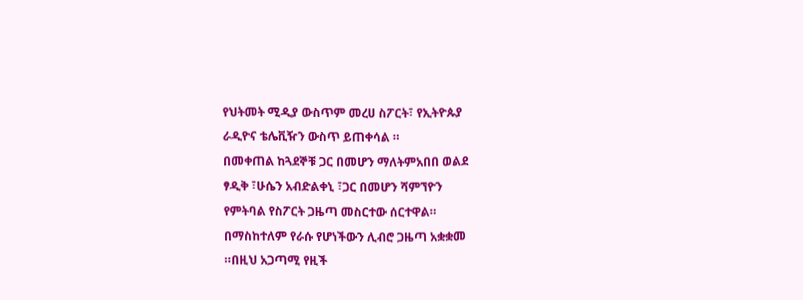የህትመት ሚዲያ ውስጥም መረሀ ስፖርት፣ የኢትዮጱያ
ራዲዮና ቴሌቪዥን ውስጥ ይጠቀሳል ።
በመቀጠል ከጓደኞቹ ጋር በመሆን ማለትምአበበ ወልደ
ፃዲቅ ፣ሁሴን አብድልቀኒ ፣ጋር በመሆን ሻምኘዮን
የምትባል የስፖርት ጋዜጣ መስርተው ሰርተዋል።
በማስከተለም የራሱ የሆነችውን ሊብሮ ጋዜጣ አቋቋመ
።በዚህ አጋጣሚ የዚች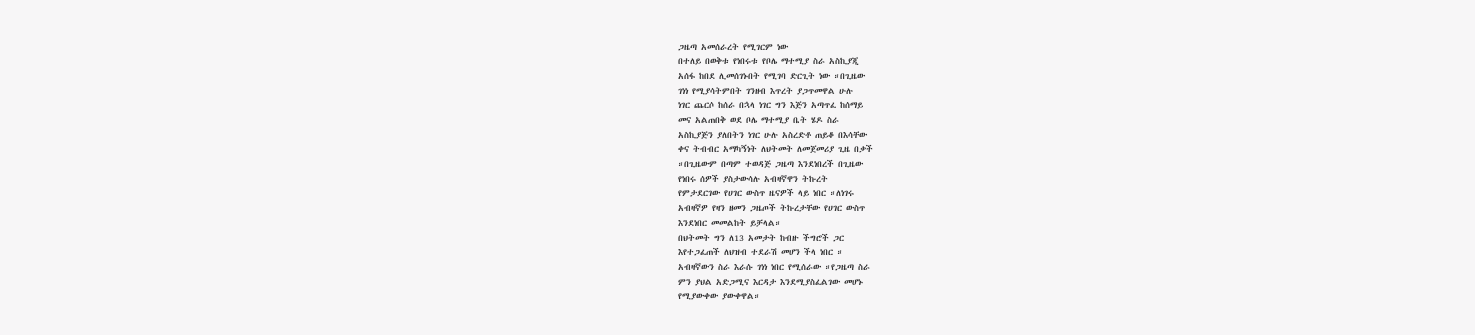ጋዜጣ አመሰራረት የሚገርም ነው
በተለይ በወቅቱ የነበሩቱ የቦሌ ማተሚያ ስራ አስኪያጂ
አሰፋ ከበደ ሊመሰገኑበት የሚገባ ድርጊት ነው ።በጊዜው
ገነነ የሚያሳትምበት ገንዘብ እጥረት ያጋጥመዋል ሁሉ
ነገር ጨርሶ ከሰራ በኋላ ነገር ግን እጅን አጣጥፈ ከሰማይ
መና አልጠበቅ ወደ ቦሌ ማተሚያ ቤት ሄዶ ስራ
አስኪያጅን ያለበትን ነገር ሁሉ አስረድቶ ጠይቆ በእሳቸው
ቀና ትብብር አማካኝነት ለህትመት ለመጀመሪያ ጊዜ በቃች
።በጊዜውም በጣም ተወዳጅ ጋዜጣ እንደነበረች በጊዜው
የነበሩ ሰዎች ያስታውሳሉ አብዛኛዋን ትኩረት
የምታደርገው የሀገር ውስጥ ዜናዎች ላይ ነበር ።ለነገሩ
አብዛኛዎ የዛን ዘመን ጋዜጦች ትኩረታቸው የሀገር ውስጥ
እንደነበር መመልከት ይቻላል።
በህትመት ግን ለ13 አመታት ከብዙ ችግሮች ጋር
እየተጋፈጠች ለህዝብ ተደራሽ መሆን ችላ ነበር ።
አብዛኛውን ስራ እራሱ ገነነ ነበር የሚሰራው ።የጋዜጣ ስራ
ምን ያህል አድጋሚና እርዳታ እንደሚያስፈልገው መሆኑ
የሚያውቀው ያውቀዋል።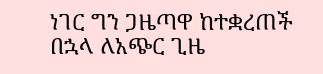ነገር ግን ጋዜጣዋ ከተቋረጠች በኋላ ለአጭር ጊዜ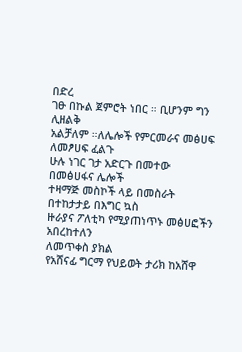በድረ
ገፁ በኩል ጀምሮት ነበር ። ቢሆንም ግን ሊዘልቅ
አልቻለም ።ለሌሎች የምርመራና መፅሀፍ ለመፆሀፍ ፈልጉ
ሁሉ ነገር ገታ አድርጉ በመተው በመፅሀፋና ሌሎች
ተዛማጅ መስኮች ላይ በመስራት በተከታታይ በእግር ኳስ
ዙራያና ፖለቲካ የሚያጠነጥኑ መፅሀፎችን አበረከተለን
ለመጥቀስ ያክል
የአሸናፊ ግርማ የህይወት ታሪክ ከአሸዋ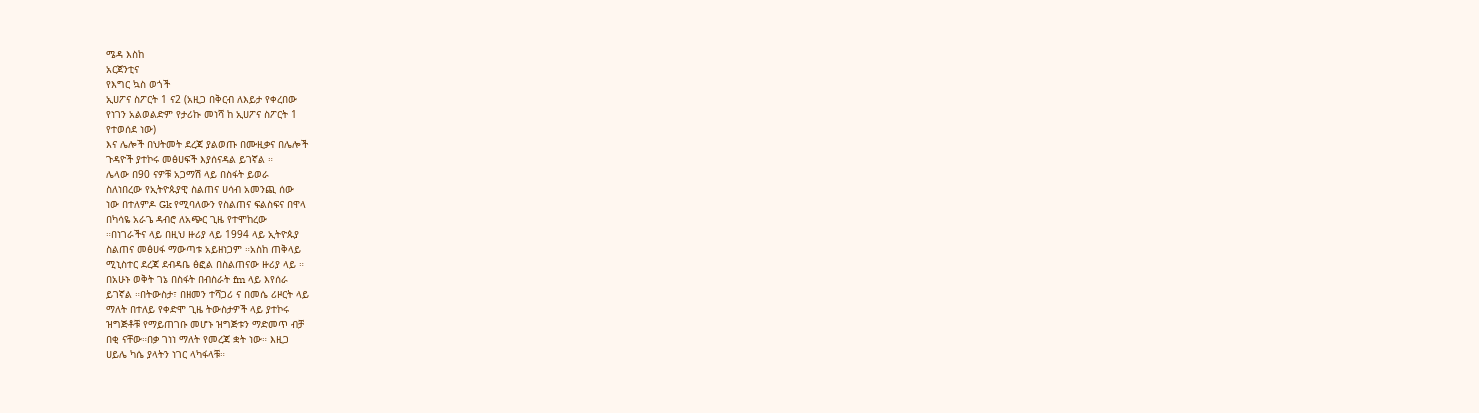ሜዳ እስከ
አርጀንቲና
የእግር ኳስ ወጎች
ኢሀፖና ስፖርት 1 ና2 (አዚጋ በቅርብ ለእይታ የቀረበው
የነገን አልወልድም የታሪኩ መነሻ ከ ኢሀፖና ስፖርት 1
የተወሰደ ነው)
እና ሌሎች በህትመት ደረጃ ያልወጡ በሙዚቃና በሌሎች
ጉዳዮች ያተኮሩ መፅሀፍች እያሰናዳል ይገኛል ።
ሌላው በ90 ናዎቹ አጋማሽ ላይ በስፋት ይወራ
ስለነበረው የኢትዮጱያዊ ስልጠና ሀሳብ አመንጪ ሰው
ነው በተለምዶ Gk የሚባለውን የስልጠና ፍልስፍና በዋላ
በካሳዬ አራጌ ዳብሮ ለአጭር ጊዜ የተሞከረው
።በነገራችና ላይ በዚህ ዙሪያ ላይ 1994 ላይ ኢትዮጱያ
ስልጠና መፅሀፋ ማውጣቱ አይዘነጋም ።አስከ ጠቅላይ
ሚኒስተር ደረጃ ደብዳቤ ፅፎል በስልጠናው ዙሪያ ላይ ።
በአሁኑ ወቅት ገኔ በስፋት በብስራት fm ላይ እየሰራ
ይገኛል ።በትውስታ፣ በዘመን ተሻጋሪ ና በመሴ ሪዞርት ላይ
ማለት በተለይ የቀድሞ ጊዜ ትውስታዎች ላይ ያተኮሩ
ዝግጅቶቹ የማይጠገቡ መሆኑ ዝግጅቱን ማድመጥ ብቻ
በቂ ናቸው።በቃ ገነነ ማለት የመረጃ ቋት ነው። እዚጋ
ሀይሌ ካሴ ያላትን ነገር ላካፋላቹ።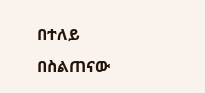በተለይ በስልጠናው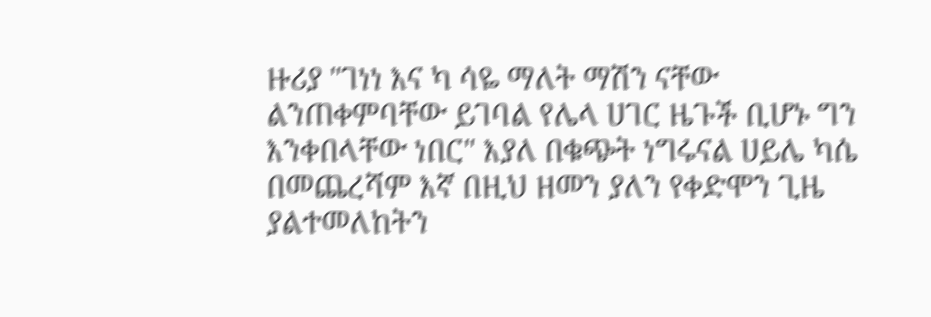ዙሪያ "ገነነ እና ካ ሳዬ ማለት ማሽን ናቸው
ልንጠቀምባቸው ይገባል የሌላ ሀገር ዜጉች ቢሆኑ ግን
እንቀበላቸው ነበር" እያለ በቁጭት ነግሩናል ሀይሌ ካሴ
በመጨረሻም እኛ በዚህ ዘመን ያለን የቀድሞን ጊዜ
ያልተመለከትን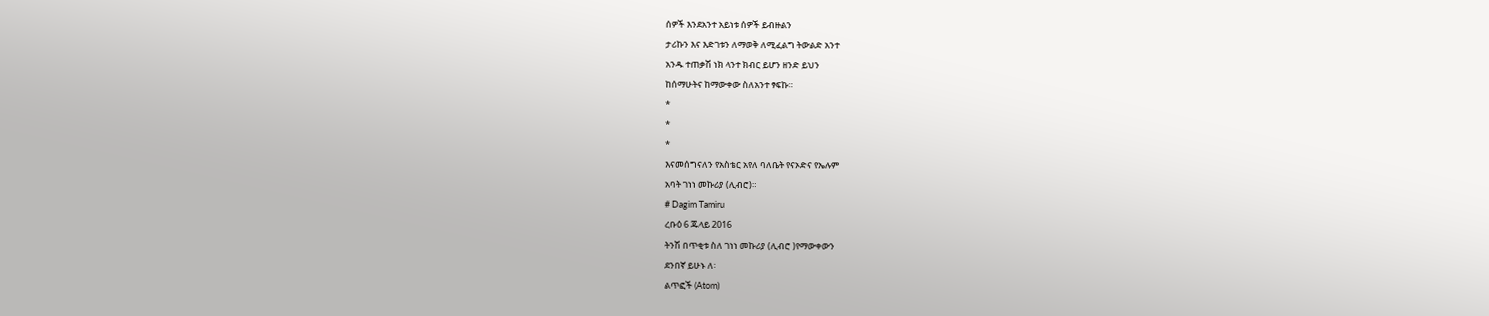ሰዎች እንደአንተ አይነቱ ሰዎች ይብዙልን
ታሪኩን እና እድገቱን ለማወቅ ለሚፈልግ ትውልድ አንተ
አንዱ ተጠቃሽ ነክ ላንተ ክብር ይሆን ዘንድ ይህን
ከሰማሁትና ከማውቀው ስለአንተ ፃፍኩ።
*
*
*
እናመሰግናለን የአስቴር አየለ ባለቤት የናኦድና የኤሉም
አባት ገነነ መኩሪያ (ሊብሮ)።
# Dagim Tamiru
ረቡዕ 6 ጁላይ 2016
ትንሽ በጥቂቱ ስለ ገነነ መኩሪያ (ሊብሮ )የማውቀውን
ደንበኛ ይሁኑ ለ፡
ልጥፎች (Atom)